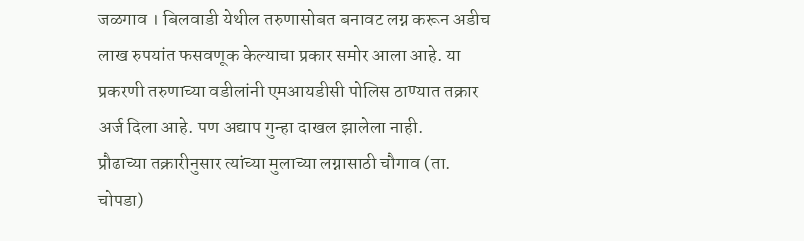जळगाव । बिलवाडी येथील तरुणासोबत बनावट लग्न करून अडीच लाख रुपयांत फसवणूक केल्याचा प्रकार समोर आला आहे. या प्रकरणी तरुणाच्या वडीलांनी एमआयडीसी पोलिस ठाण्यात तक्रार अर्ज दिला आहे. पण अद्याप गुन्हा दाखल झालेला नाही.
प्रौढाच्या तक्रारीनुसार त्यांच्या मुलाच्या लग्नासाठी चौगाव (ता. चोपडा)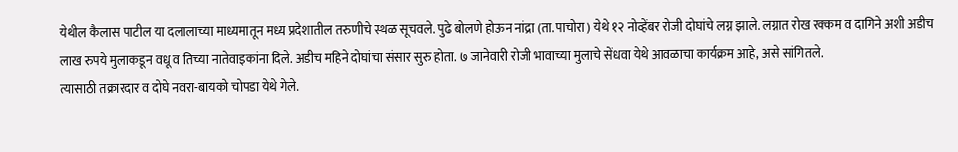येथील कैलास पाटील या दलालाच्या माध्यमातून मध्य प्रदेशातील तरुणीचे स्थळ सूचवले. पुढे बोलणे होऊन नांद्रा (ता.पाचोरा) येथे १२ नोव्हेंबर रोजी दोघांचे लग्न झाले. लग्नात रोख रक्कम व दागिने अशी अडीच लाख रुपये मुलाकडून वधू व तिच्या नातेवाइकांना दिले. अडीच महिने दोघांचा संसार सुरु होता. ७ जानेवारी रोजी भावाच्या मुलाचे सेंधवा येथे आवळाचा कार्यक्रम आहे, असे सांगितले.
त्यासाठी तक्रारदार व दोघे नवरा-बायको चोपडा येथे गेले.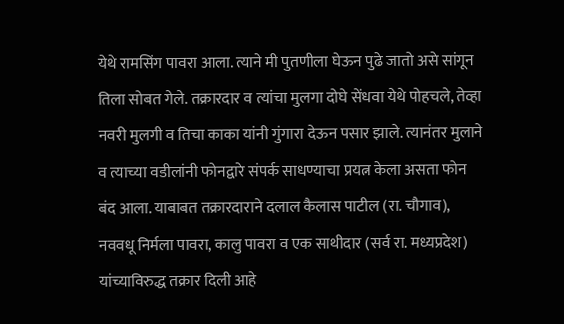येथे रामसिंग पावरा आला. त्याने मी पुतणीला घेऊन पुढे जातो असे सांगून तिला सोबत गेले. तक्रारदार व त्यांचा मुलगा दोघे सेंधवा येथे पोहचले, तेव्हा नवरी मुलगी व तिचा काका यांनी गुंगारा देऊन पसार झाले. त्यानंतर मुलाने व त्याच्या वडीलांनी फोनद्वारे संपर्क साधण्याचा प्रयत्न केला असता फोन बंद आला. याबाबत तक्रारदाराने दलाल कैलास पाटील (रा. चौगाव), नववधू निर्मला पावरा, कालु पावरा व एक साथीदार (सर्व रा. मध्यप्रदेश) यांच्याविरुद्ध तक्रार दिली आहे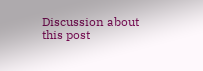Discussion about this post